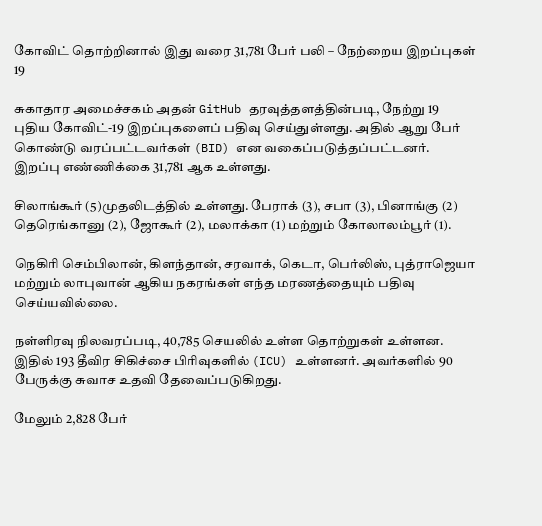கோவிட் தொற்றினால் இது வரை 31,781 பேர் பலி – நேற்றைய இறப்புகள் 19

சுகாதார அமைச்சகம் அதன் GitHub தரவுத்தளத்தின்படி, நேற்று 19 புதிய கோவிட்-19 இறப்புகளைப் பதிவு செய்துள்ளது. அதில் ஆறு பேர் கொண்டு வரப்பட்டவர்கள் (BID) என வகைப்படுத்தப்பட்டனர். இறப்பு எண்ணிக்கை 31,781 ஆக உள்ளது.

சிலாங்கூர் (5)முதலிடத்தில் உள்ளது. பேராக் (3), சபா (3), பினாங்கு (2) தெரெங்கானு (2), ஜோகூர் (2), மலாக்கா (1) மற்றும் கோலாலம்பூர் (1).

நெகிரி செம்பிலான், கிளந்தான், சரவாக், கெடா, பெர்லிஸ், புத்ராஜெயா மற்றும் லாபுவான் ஆகிய நகரங்கள் எந்த மரணத்தையும் பதிவு செய்யவில்லை.

நள்ளிரவு நிலவரப்படி, 40,785 செயலில் உள்ள தொற்றுகள் உள்ளன. இதில் 193 தீவிர சிகிச்சை பிரிவுகளில் (ICU) உள்ளனர். அவர்களில் 90 பேருக்கு சுவாச உதவி தேவைப்படுகிறது.

மேலும் 2,828 பேர்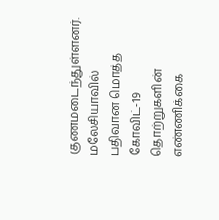குணமடைந்துள்ளனர். மலேசியாவில் பதிவான மொத்த கோவிட்-19  தொற்றுகளின் எண்ணிக்கை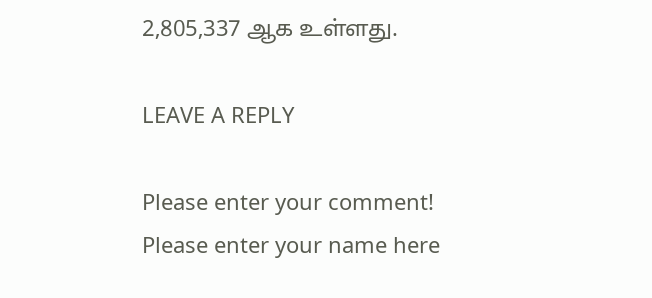2,805,337 ஆக உள்ளது.

LEAVE A REPLY

Please enter your comment!
Please enter your name here